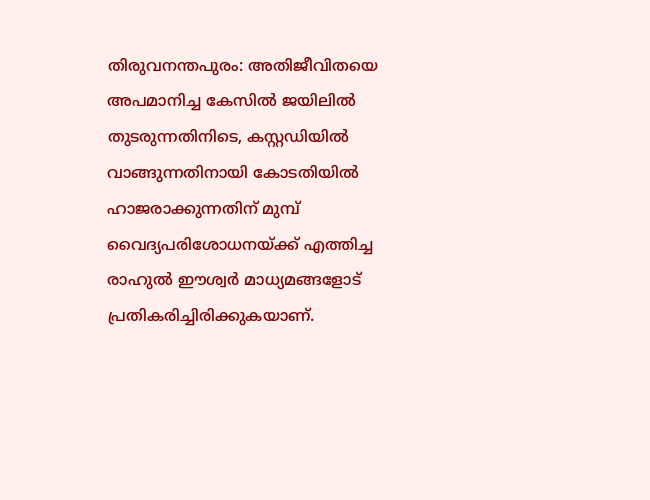തിരുവനന്തപുരം: അതിജീവിതയെ അപമാനിച്ച കേസിൽ ജയിലിൽ തുടരുന്നതിനിടെ, കസ്റ്റഡിയിൽ വാങ്ങുന്നതിനായി കോടതിയിൽ ഹാജരാക്കുന്നതിന് മുമ്പ് വൈദ്യപരിശോധനയ്ക്ക് എത്തിച്ച രാഹുൽ ഈശ്വർ മാധ്യമങ്ങളോട് പ്രതികരിച്ചിരിക്കുകയാണ്.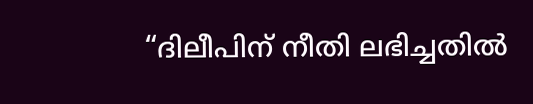“ദിലീപിന് നീതി ലഭിച്ചതിൽ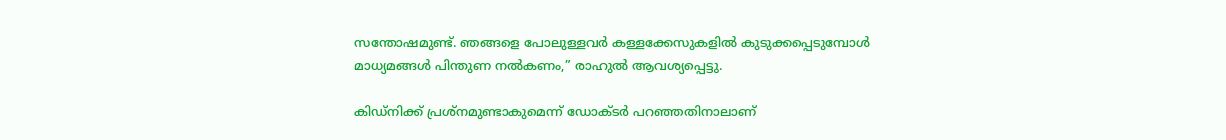സന്തോഷമുണ്ട്. ഞങ്ങളെ പോലുള്ളവർ കള്ളക്കേസുകളിൽ കുടുക്കപ്പെടുമ്പോൾ മാധ്യമങ്ങൾ പിന്തുണ നൽകണം,” രാഹുൽ ആവശ്യപ്പെട്ടു.

കിഡ്‌നിക്ക് പ്രശ്‌നമുണ്ടാകുമെന്ന് ഡോക്ടർ പറഞ്ഞതിനാലാണ്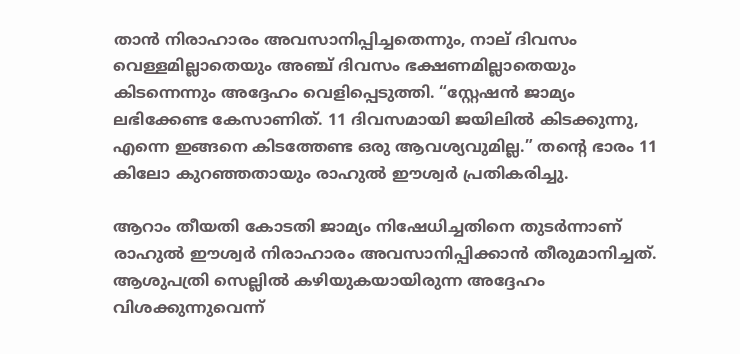താൻ നിരാഹാരം അവസാനിപ്പിച്ചതെന്നും, നാല് ദിവസം വെള്ളമില്ലാതെയും അഞ്ച് ദിവസം ഭക്ഷണമില്ലാതെയും കിടന്നെന്നും അദ്ദേഹം വെളിപ്പെടുത്തി. “സ്റ്റേഷൻ ജാമ്യം ലഭിക്കേണ്ട കേസാണിത്. 11 ദിവസമായി ജയിലിൽ കിടക്കുന്നു, എന്നെ ഇങ്ങനെ കിടത്തേണ്ട ഒരു ആവശ്യവുമില്ല.” തന്റെ ഭാരം 11 കിലോ കുറഞ്ഞതായും രാഹുൽ ഈശ്വർ പ്രതികരിച്ചു.

ആറാം തീയതി കോടതി ജാമ്യം നിഷേധിച്ചതിനെ തുടർന്നാണ് രാഹുൽ ഈശ്വർ നിരാഹാരം അവസാനിപ്പിക്കാൻ തീരുമാനിച്ചത്. ആശുപത്രി സെല്ലിൽ കഴിയുകയായിരുന്ന അദ്ദേഹം വിശക്കുന്നുവെന്ന്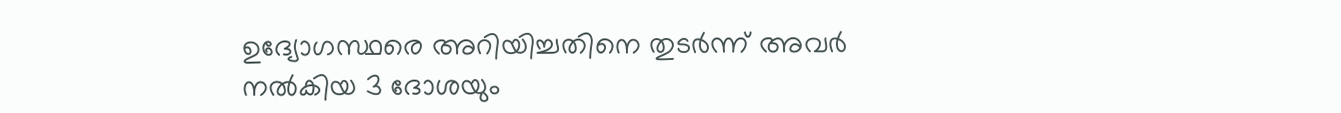ഉദ്യോഗസ്ഥരെ അറിയിച്ചതിനെ തുടർന്ന് അവർ നൽകിയ 3 ദോശയും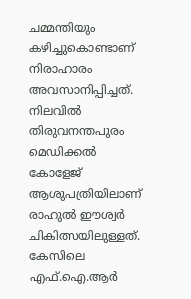ചമ്മന്തിയും കഴിച്ചുകൊണ്ടാണ് നിരാഹാരം അവസാനിപ്പിച്ചത്. നിലവിൽ തിരുവനന്തപുരം മെഡിക്കൽ കോളേജ് ആശുപത്രിയിലാണ് രാഹുൽ ഈശ്വർ ചികിത്സയിലുള്ളത്. കേസിലെ എഫ്.ഐ.ആർ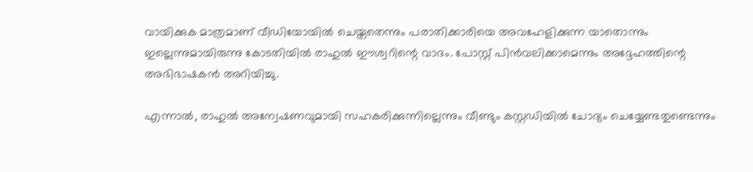വായിക്കുക മാത്രമാണ് വീഡിയോയിൽ ചെയ്തതെന്നും പരാതിക്കാരിയെ അവഹേളിക്കുന്ന യാതൊന്നും ഇല്ലെന്നുമായിരുന്നു കോടതിയിൽ രാഹുൽ ഈശ്വറിന്റെ വാദം. പോസ്റ്റ് പിൻവലിക്കാമെന്നും അദ്ദേഹത്തിന്റെ അഭിഭാഷകൻ അറിയിച്ചു.

എന്നാൽ, രാഹുൽ അന്വേഷണവുമായി സഹകരിക്കുന്നില്ലെന്നും വീണ്ടും കസ്റ്റഡിയിൽ ചോദ്യം ചെയ്യേണ്ടതുണ്ടെന്നും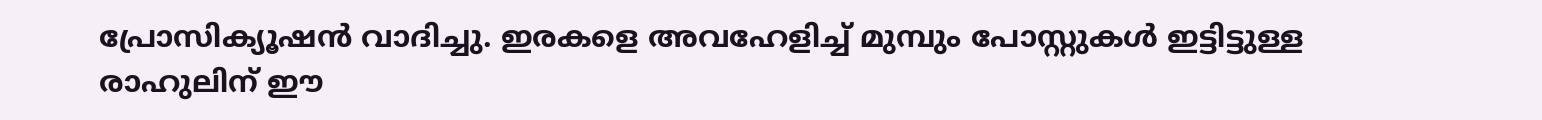പ്രോസിക്യൂഷൻ വാദിച്ചു. ഇരകളെ അവഹേളിച്ച് മുമ്പും പോസ്റ്റുകൾ ഇട്ടിട്ടുള്ള രാഹുലിന് ഈ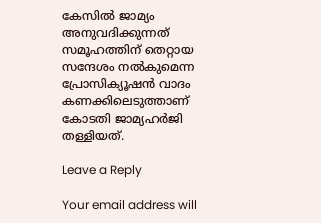കേസിൽ ജാമ്യം അനുവദിക്കുന്നത് സമൂഹത്തിന് തെറ്റായ സന്ദേശം നൽകുമെന്ന പ്രോസിക്യൂഷൻ വാദം കണക്കിലെടുത്താണ് കോടതി ജാമ്യഹർജി തള്ളിയത്.

Leave a Reply

Your email address will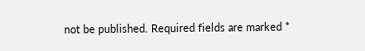not be published. Required fields are marked *